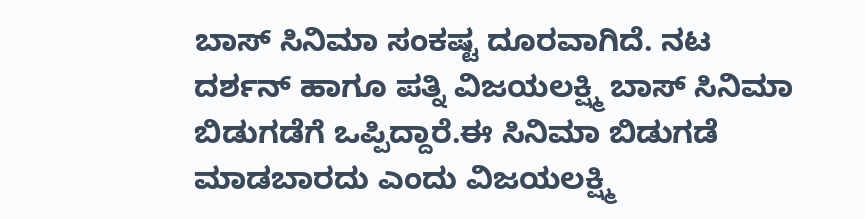ಬಾಸ್ ಸಿನಿಮಾ ಸಂಕಷ್ಟ ದೂರವಾಗಿದೆ. ನಟ ದರ್ಶನ್ ಹಾಗೂ ಪತ್ನಿ ವಿಜಯಲಕ್ಷ್ಮಿ ಬಾಸ್ ಸಿನಿಮಾ ಬಿಡುಗಡೆಗೆ ಒಪ್ಪಿದ್ದಾರೆ.ಈ ಸಿನಿಮಾ ಬಿಡುಗಡೆ ಮಾಡಬಾರದು ಎಂದು ವಿಜಯಲಕ್ಷ್ಮಿ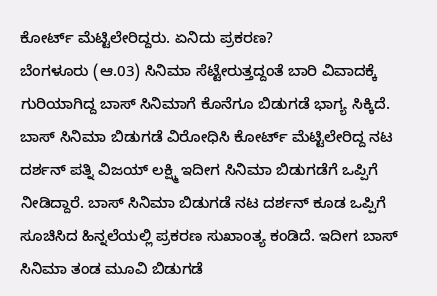ಕೋರ್ಟ್ ಮೆಟ್ಟಿಲೇರಿದ್ದರು. ಏನಿದು ಪ್ರಕರಣ?
ಬೆಂಗಳೂರು (ಆ.03) ಸಿನಿಮಾ ಸೆಟ್ಟೇರುತ್ತದ್ದಂತೆ ಬಾರಿ ವಿವಾದಕ್ಕೆ ಗುರಿಯಾಗಿದ್ದ ಬಾಸ್ ಸಿನಿಮಾಗೆ ಕೊನೆಗೂ ಬಿಡುಗಡೆ ಭಾಗ್ಯ ಸಿಕ್ಕಿದೆ. ಬಾಸ್ ಸಿನಿಮಾ ಬಿಡುಗಡೆ ವಿರೋಧಿಸಿ ಕೋರ್ಟ್ ಮೆಟ್ಟಿಲೇರಿದ್ದ ನಟ ದರ್ಶನ್ ಪತ್ನಿ ವಿಜಯ್ ಲಕ್ಷ್ಮಿ ಇದೀಗ ಸಿನಿಮಾ ಬಿಡುಗಡೆಗೆ ಒಪ್ಪಿಗೆ ನೀಡಿದ್ದಾರೆ. ಬಾಸ್ ಸಿನಿಮಾ ಬಿಡುಗಡೆ ನಟ ದರ್ಶನ್ ಕೂಡ ಒಪ್ಪಿಗೆ ಸೂಚಿಸಿದ ಹಿನ್ನಲೆಯಲ್ಲಿ ಪ್ರಕರಣ ಸುಖಾಂತ್ಯ ಕಂಡಿದೆ. ಇದೀಗ ಬಾಸ್ ಸಿನಿಮಾ ತಂಡ ಮೂವಿ ಬಿಡುಗಡೆ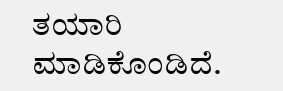ತಯಾರಿ ಮಾಡಿಕೊಂಡಿದೆ.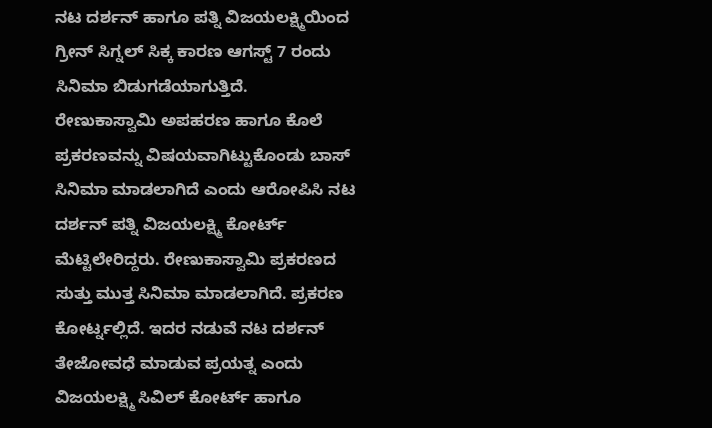ನಟ ದರ್ಶನ್ ಹಾಗೂ ಪತ್ನಿ ವಿಜಯಲಕ್ಷ್ಮಿಯಿಂದ ಗ್ರೀನ್ ಸಿಗ್ನಲ್ ಸಿಕ್ಕ ಕಾರಣ ಆಗಸ್ಟ್ 7 ರಂದು ಸಿನಿಮಾ ಬಿಡುಗಡೆಯಾಗುತ್ತಿದೆ.
ರೇಣುಕಾಸ್ವಾಮಿ ಅಪಹರಣ ಹಾಗೂ ಕೊಲೆ ಪ್ರಕರಣವನ್ನು ವಿಷಯವಾಗಿಟ್ಟುಕೊಂಡು ಬಾಸ್ ಸಿನಿಮಾ ಮಾಡಲಾಗಿದೆ ಎಂದು ಆರೋಪಿಸಿ ನಟ ದರ್ಶನ್ ಪತ್ನಿ ವಿಜಯಲಕ್ಷ್ಮಿ ಕೋರ್ಟ್ ಮೆಟ್ಟಿಲೇರಿದ್ದರು. ರೇಣುಕಾಸ್ವಾಮಿ ಪ್ರಕರಣದ ಸುತ್ತು ಮುತ್ತ ಸಿನಿಮಾ ಮಾಡಲಾಗಿದೆ. ಪ್ರಕರಣ ಕೋರ್ಟ್ನಲ್ಲಿದೆ. ಇದರ ನಡುವೆ ನಟ ದರ್ಶನ್ ತೇಜೋವಧೆ ಮಾಡುವ ಪ್ರಯತ್ನ ಎಂದು ವಿಜಯಲಕ್ಷ್ಮಿ ಸಿವಿಲ್ ಕೋರ್ಟ್ ಹಾಗೂ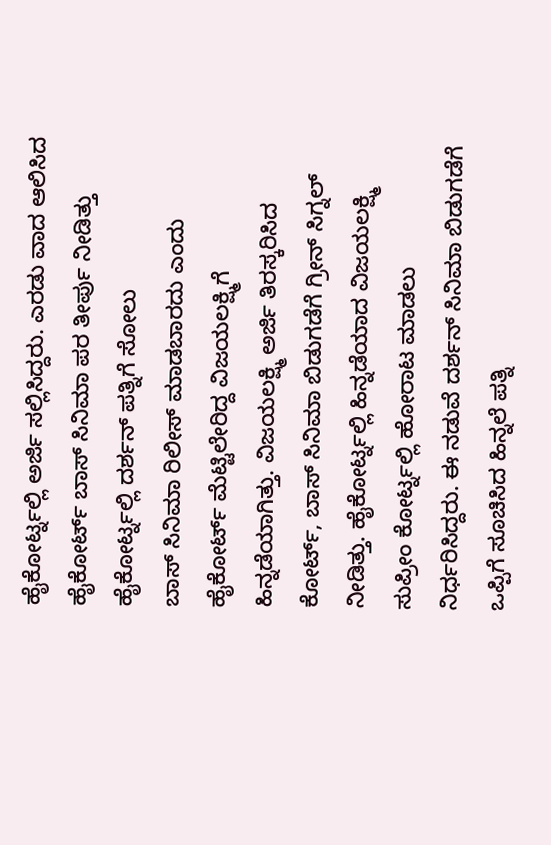ಹೈಕೋರ್ಟ್ನಲ್ಲಿ ಅರ್ಜಿ ಸಲ್ಲಿಸಿದ್ದರು. ಎರಡು ವಾದ ಆಲಿಸಿದ ಹೈಕೋರ್ಟ್ ಬಾಸ್ ಸಿನಿಮಾ ಪರ ತೀರ್ಪು ನೀಡಿತ್ತು
ಹೈಕೋರ್ಟ್ನಲ್ಲಿ ದರ್ಶನ್ ಪತ್ನಿಗೆ ಸೋಲು
ಬಾಸ್ ಸಿನಿಮಾ ರಿಲೀಸ್ ಮಾಡಬಾರದು ಎಂದು ಹೈಕೋರ್ಟ್ ಮೆಟ್ಟಿಲೇರಿದ್ದ ವಿಜಯಲಕ್ಷ್ಮಿಗೆ ಹಿನ್ನಡೆಯಾಗಿತ್ತು. ವಿಜಯಲಕ್ಷ್ಮಿ ಅರ್ಜಿ ತಿರಸ್ಕರಿಸಿದ ಕೋರ್ಟ್, ಬಾಸ್ ಸಿನಿಮಾ ಬಿಡುಗಡೆಗೆ ಗ್ರೀನ್ ಸಿಗ್ನಲ್ ನೀಡಿತ್ತು. ಹೈಕೋರ್ಟ್ನಲ್ಲಿ ಹಿನ್ನಡೆಯಾದ ವಿಜಯಲಕ್ಷ್ಮಿ ಸುಪ್ರೀಂ ಕೋರ್ಟ್ನಲ್ಲಿ ಹೋರಾಟ ಮಾಡಲು ನಿರ್ಧರಿಸಿದ್ದರು. ಈ ನಡುವೆ ದರ್ಶನ್ ಸಿನಿಮಾ ಬಿಡುಗಡೆಗೆ ಒಪ್ಪಿಗೆ ಸೂಚಿಸಿದ ಹಿನ್ನಲೆ ಪತ್ನಿ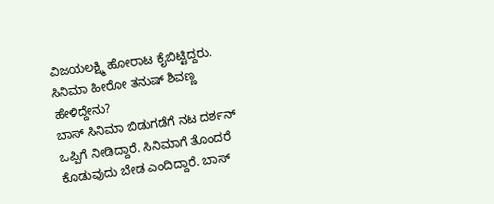ವಿಜಯಲಕ್ಷ್ಮಿ ಹೋರಾಟ ಕೈಬಿಟ್ಟಿದ್ದರು.
ಸಿನಿಮಾ ಹೀರೋ ತನುಷ್ ಶಿವಣ್ಣ ಹೇಳಿದ್ದೇನು?
ಬಾಸ್ ಸಿನಿಮಾ ಬಿಡುಗಡೆಗೆ ನಟ ದರ್ಶನ್ ಒಪ್ಪಿಗೆ ನೀಡಿದ್ದಾರೆ. ಸಿನಿಮಾಗೆ ತೊಂದರೆ ಕೊಡುವುದು ಬೇಡ ಎಂದಿದ್ದಾರೆ. ಬಾಸ್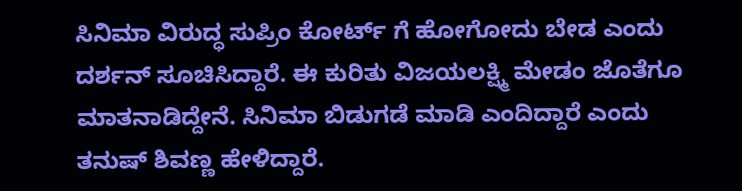ಸಿನಿಮಾ ವಿರುದ್ಧ ಸುಪ್ರಿಂ ಕೋರ್ಟ್ ಗೆ ಹೋಗೋದು ಬೇಡ ಎಂದು ದರ್ಶನ್ ಸೂಚಿಸಿದ್ದಾರೆ. ಈ ಕುರಿತು ವಿಜಯಲಕ್ಷ್ಮಿ ಮೇಡಂ ಜೊತೆಗೂ ಮಾತನಾಡಿದ್ದೇನೆ. ಸಿನಿಮಾ ಬಿಡುಗಡೆ ಮಾಡಿ ಎಂದಿದ್ದಾರೆ ಎಂದು ತನುಷ್ ಶಿವಣ್ಣ ಹೇಳಿದ್ದಾರೆ.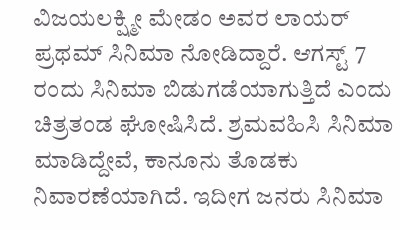ವಿಜಯಲಕ್ಷ್ಮೀ ಮೇಡಂ ಅವರ ಲಾಯರ್ ಪ್ರಥಮ್ ಸಿನಿಮಾ ನೋಡಿದ್ದಾರೆ. ಆಗಸ್ಟ್ 7 ರಂದು ಸಿನಿಮಾ ಬಿಡುಗಡೆಯಾಗುತ್ತಿದೆ ಎಂದು ಚಿತ್ರತಂಡ ಘೋಷಿಸಿದೆ. ಶ್ರಮವಹಿಸಿ ಸಿನಿಮಾ ಮಾಡಿದ್ದೇವೆ, ಕಾನೂನು ತೊಡಕು ನಿವಾರಣೆಯಾಗಿದೆ. ಇದೀಗ ಜನರು ಸಿನಿಮಾ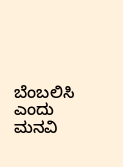ಬೆಂಬಲಿಸಿ ಎಂದು ಮನವಿ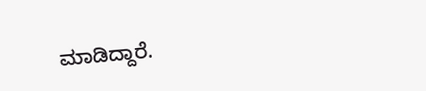ಮಾಡಿದ್ದಾರೆ.